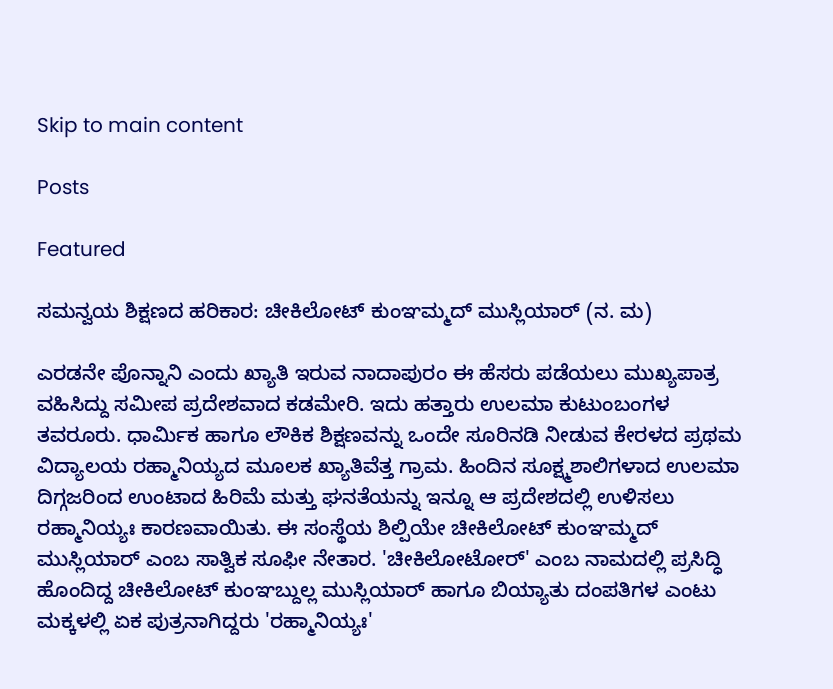Skip to main content

Posts

Featured

ಸಮನ್ವಯ ಶಿಕ್ಷಣದ ಹರಿಕಾರ: ಚೀಕಿಲೋಟ್ ಕುಂಞಮ್ಮದ್ ಮುಸ್ಲಿಯಾರ್ (ನ. ಮ)

ಎರಡನೇ ಪೊನ್ನಾನಿ ಎಂದು ಖ್ಯಾತಿ ಇರುವ ನಾದಾಪುರಂ ಈ ಹೆಸರು ಪಡೆಯಲು ಮುಖ್ಯಪಾತ್ರ ವಹಿಸಿದ್ದು ಸಮೀಪ ಪ್ರದೇಶವಾದ ಕಡಮೇರಿ. ಇದು ಹತ್ತಾರು ಉಲಮಾ ಕುಟುಂಬಂಗಳ ತವರೂರು. ಧಾರ್ಮಿಕ ಹಾಗೂ ಲೌಕಿಕ ಶಿಕ್ಷಣವನ್ನು ಒಂದೇ ಸೂರಿನಡಿ ನೀಡುವ ಕೇರಳದ ಪ್ರಥಮ ವಿದ್ಯಾಲಯ ರಹ್ಮಾನಿಯ್ಯದ ಮೂಲಕ ಖ್ಯಾತಿವೆತ್ತ ಗ್ರಾಮ. ಹಿಂದಿನ ಸೂಕ್ಷ್ಮಶಾಲಿಗಳಾದ ಉಲಮಾ ದಿಗ್ಗಜರಿಂದ ಉಂಟಾದ ಹಿರಿಮೆ ಮತ್ತು ಘನತೆಯನ್ನು ಇನ್ನೂ ಆ ಪ್ರದೇಶದಲ್ಲಿ ಉಳಿಸಲು ರಹ್ಮಾನಿಯ್ಯಃ ಕಾರಣವಾಯಿತು‌. ಈ ಸಂಸ್ಥೆಯ ಶಿಲ್ಪಿಯೇ ಚೀಕಿಲೋಟ್ ಕುಂಞಮ್ಮದ್ ಮುಸ್ಲಿಯಾರ್ ಎಂಬ ಸಾತ್ವಿಕ ಸೂಫೀ ನೇತಾರ. 'ಚೀಕಿಲೋಟೋರ್' ಎಂಬ ನಾಮದಲ್ಲಿ ಪ್ರಸಿದ್ಧಿ ಹೊಂದಿದ್ದ ಚೀಕಿಲೋಟ್ ಕುಂಞಬ್ದುಲ್ಲ ಮುಸ್ಲಿಯಾರ್ ಹಾಗೂ ಬಿಯ್ಯಾತು ದಂಪತಿಗಳ ಎಂಟು ಮಕ್ಕಳಲ್ಲಿ ಏಕ ಪುತ್ರನಾಗಿದ್ದರು 'ರಹ್ಮಾನಿಯ್ಯಃ'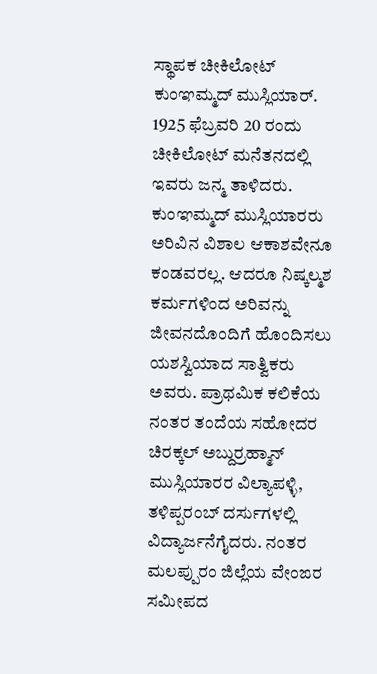ಸ್ಥಾಪಕ ಚೀಕಿಲೋಟ್ ಕುಂಞಮ್ಮದ್ ಮುಸ್ಲಿಯಾರ್. 1925 ಫೆಬ್ರವರಿ 20 ರಂದು ಚೀಕಿಲೋಟ್ ಮನೆತನದಲ್ಲಿ ಇವರು ಜನ್ಮ ತಾಳಿದರು. ಕುಂಞಮ್ಮದ್ ಮುಸ್ಲಿಯಾರರು ಅರಿವಿನ ವಿಶಾಲ ಆಕಾಶವೇನೂ ಕಂಡವರಲ್ಲ. ಆದರೂ ನಿಷ್ಕಲ್ಮಶ ಕರ್ಮಗಳಿಂದ ಅರಿವನ್ನು ಜೀವನದೊಂದಿಗೆ ಹೊಂದಿಸಲು ಯಶಸ್ವಿಯಾದ ಸಾತ್ವಿಕರು ಅವರು. ಪ್ರಾಥಮಿಕ ಕಲಿಕೆಯ ನಂತರ ತಂದೆಯ ಸಹೋದರ ಚಿರಕ್ಕಲ್ ಅಬ್ದುರ್ರಹ್ಮಾನ್ ಮುಸ್ಲಿಯಾರರ ವಿಲ್ಯಾಪಳ್ಳಿ, ತಳಿಪ್ಪರಂಬ್ ದರ್ಸುಗಳಲ್ಲಿ ವಿದ್ಯಾರ್ಜನೆಗೈದರು. ನಂತರ ಮಲಪ್ಪುರಂ ಜಿಲ್ಲೆಯ ವೇಂಙರ ಸಮೀಪದ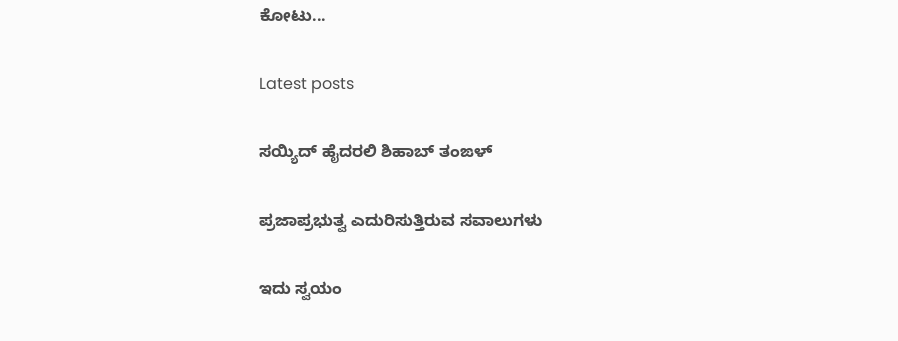ಕೋಟು...

Latest posts

ಸಯ್ಯಿದ್ ಹೈದರಲಿ ಶಿಹಾಬ್ ತಂಙಳ್

ಪ್ರಜಾಪ್ರಭುತ್ವ ಎದುರಿಸುತ್ತಿರುವ ಸವಾಲುಗಳು

ಇದು ಸ್ವಯಂ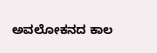ಅವಲೋಕನದ ಕಾಲ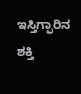ಇಸ್ತಿಗ್ಫಾರಿನ ಶಕ್ತಿ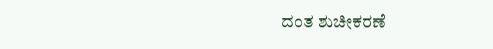ದಂತ ಶುಚೀಕರಣೆ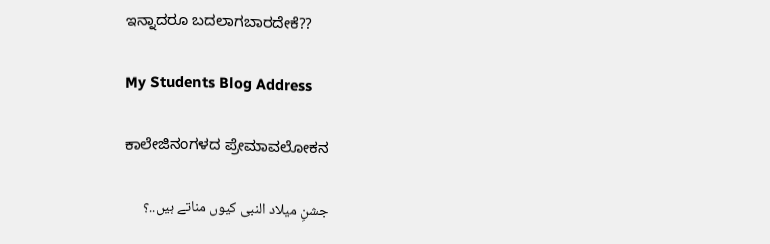ಇನ್ನಾದರೂ ಬದಲಾಗಬಾರದೇಕೆ??

My Students Blog Address

ಕಾಲೇಜಿನಂಗಳದ ಪ್ರೇಮಾವಲೋಕನ

جشنِ میلاد النبی کیوں مناتے ہیں..؟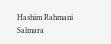Hashim Rahmani Salmara